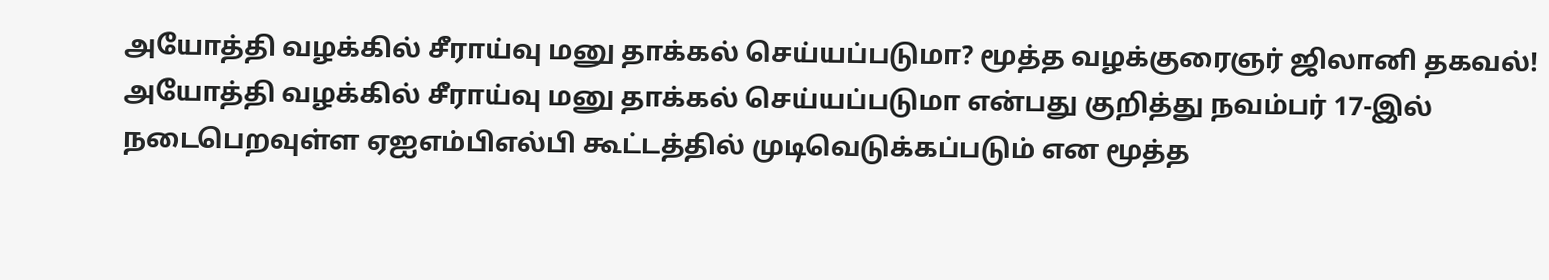அயோத்தி வழக்கில் சீராய்வு மனு தாக்கல் செய்யப்படுமா? மூத்த வழக்குரைஞர் ஜிலானி தகவல்!
அயோத்தி வழக்கில் சீராய்வு மனு தாக்கல் செய்யப்படுமா என்பது குறித்து நவம்பர் 17-இல் நடைபெறவுள்ள ஏஐஎம்பிஎல்பி கூட்டத்தில் முடிவெடுக்கப்படும் என மூத்த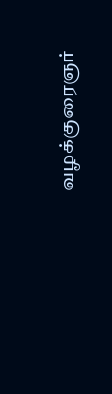வழக்குரைஞர்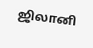ஜிலானி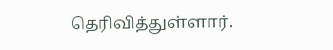தெரிவித்துள்ளார்.